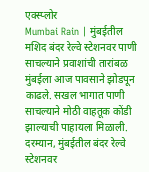एक्स्प्लोर
Mumbai Rain | मुंबईतील मशिद बंदर रेल्वे स्टेशनवर पाणी साचल्याने प्रवाशांची तारांबळ
मुंबईला आज पावसाने झोडपून काढले. सखल भागात पाणी साचल्याने मोठी वाहतूक कोंडी झाल्याची पाहायला मिळाली. दरम्यान, मुंबईतील बंदर रेल्वे स्टेशनवर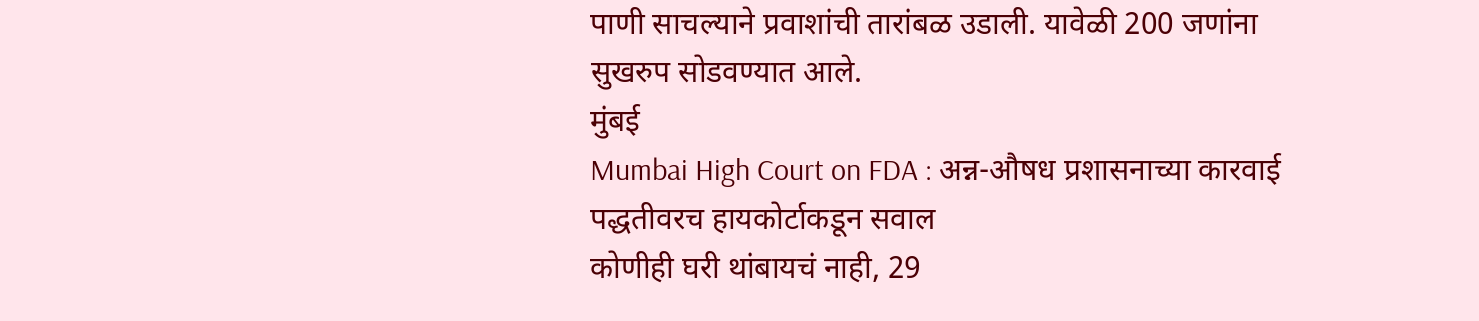पाणी साचल्याने प्रवाशांची तारांबळ उडाली. यावेळी 200 जणांना सुखरुप सोडवण्यात आले.
मुंबई
Mumbai High Court on FDA : अन्न-औषध प्रशासनाच्या कारवाई पद्धतीवरच हायकोर्टाकडून सवाल
कोणीही घरी थांबायचं नाही, 29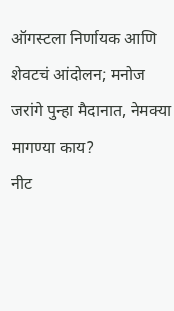ऑगस्टला निर्णायक आणि शेवटचं आंदोलन; मनोज जरांगे पुन्हा मैदानात, नेमक्या मागण्या काय?
नीट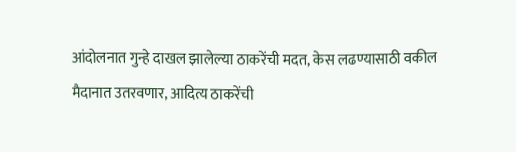आंदोलनात गुन्हे दाखल झालेल्या ठाकरेंची मदत, केस लढण्यासाठी वकील मैदानात उतरवणार, आदित्य ठाकरेंची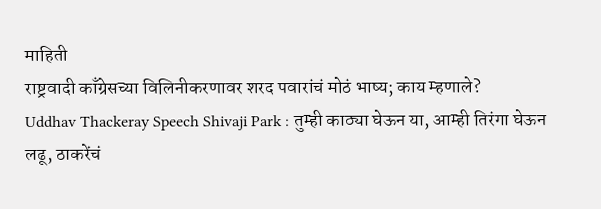माहिती
राष्ट्रवादी काँग्रेसच्या विलिनीकरणावर शरद पवारांचं मोठं भाष्य; काय म्हणाले?
Uddhav Thackeray Speech Shivaji Park : तुम्ही काठ्या घेऊन या, आम्ही तिरंगा घेऊन लढू, ठाकरेंचं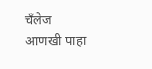चँलेज
आणखी पाहा